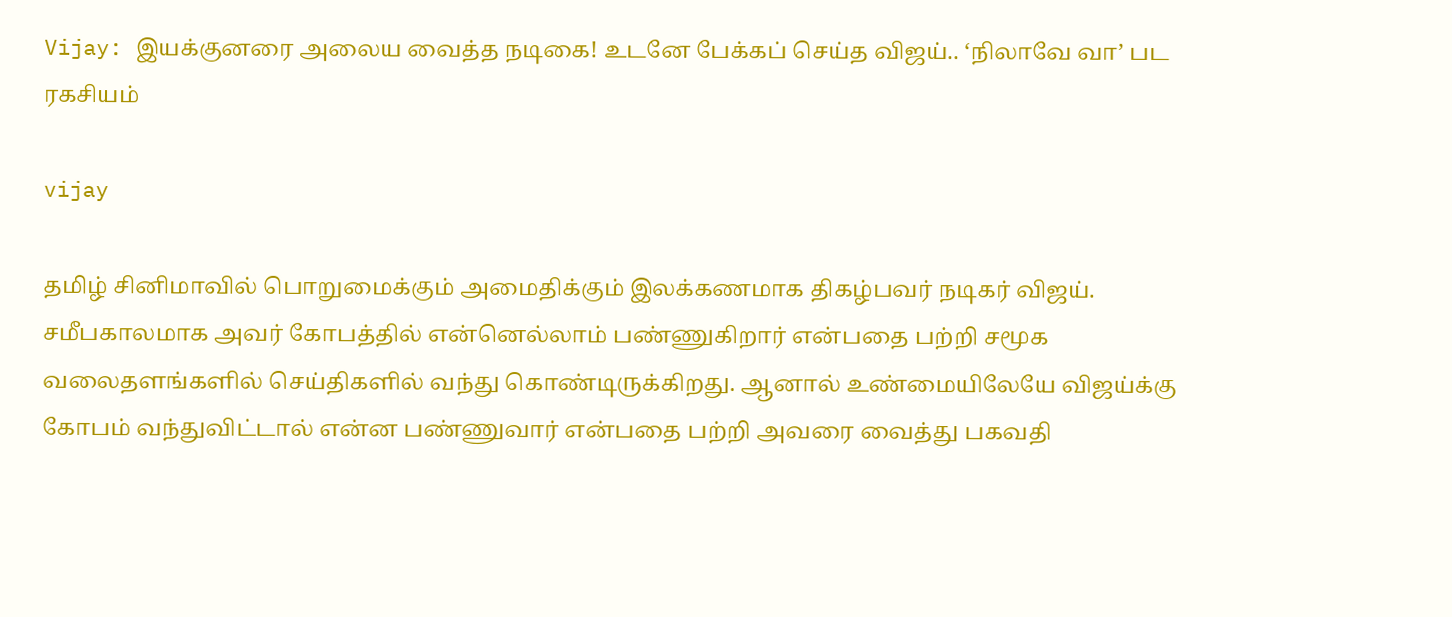Vijay: இயக்குனரை அலைய வைத்த நடிகை! உடனே பேக்கப் செய்த விஜய்.. ‘நிலாவே வா’ பட ரகசியம்

vijay

தமிழ் சினிமாவில் பொறுமைக்கும் அமைதிக்கும் இலக்கணமாக திகழ்பவர் நடிகர் விஜய். சமீபகாலமாக அவர் கோபத்தில் என்னெல்லாம் பண்ணுகிறார் என்பதை பற்றி சமூக வலைதளங்களில் செய்திகளில் வந்து கொண்டிருக்கிறது. ஆனால் உண்மையிலேயே விஜய்க்கு  கோபம் வந்துவிட்டால் என்ன பண்ணுவார் என்பதை பற்றி அவரை வைத்து பகவதி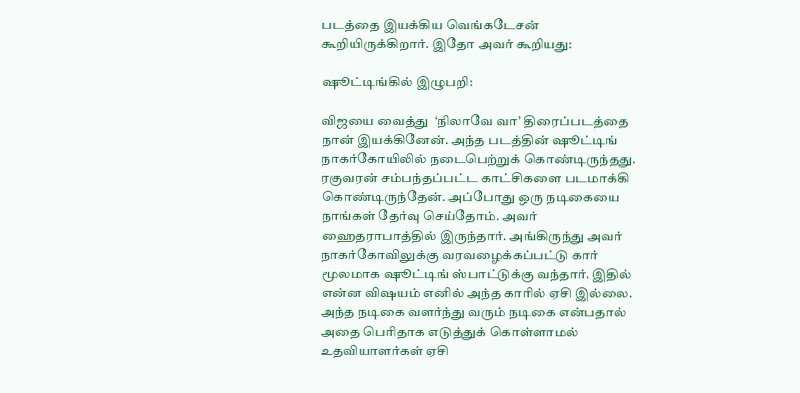படத்தை இயக்கிய வெங்கடேசன் கூறியிருக்கிறார். இதோ அவர் கூறியது:

ஷூட்டிங்கில் இழுபறி:

விஜயை வைத்து  ‘நிலாவே வா’ திரைப்படத்தை நான் இயக்கினேன். அந்த படத்தின் ஷூட்டிங் நாகர்கோயிலில் நடைபெற்றுக் கொண்டிருந்தது. ரகுவரன் சம்பந்தப்பட்ட காட்சிகளை படமாக்கி கொண்டிருந்தேன். அப்போது ஒரு நடிகையை நாங்கள் தேர்வு செய்தோம். அவர் ஹைதராபாத்தில் இருந்தார். அங்கிருந்து அவர் நாகர்கோவிலுக்கு வரவழைக்கப்பட்டு கார் மூலமாக ஷூட்டிங் ஸ்பாட்டுக்கு வந்தார். இதில் என்ன விஷயம் எனில் அந்த காரில் ஏசி இல்லை. அந்த நடிகை வளர்ந்து வரும் நடிகை என்பதால் அதை பெரிதாக எடுத்துக் கொள்ளாமல் உதவியாளர்கள் ஏசி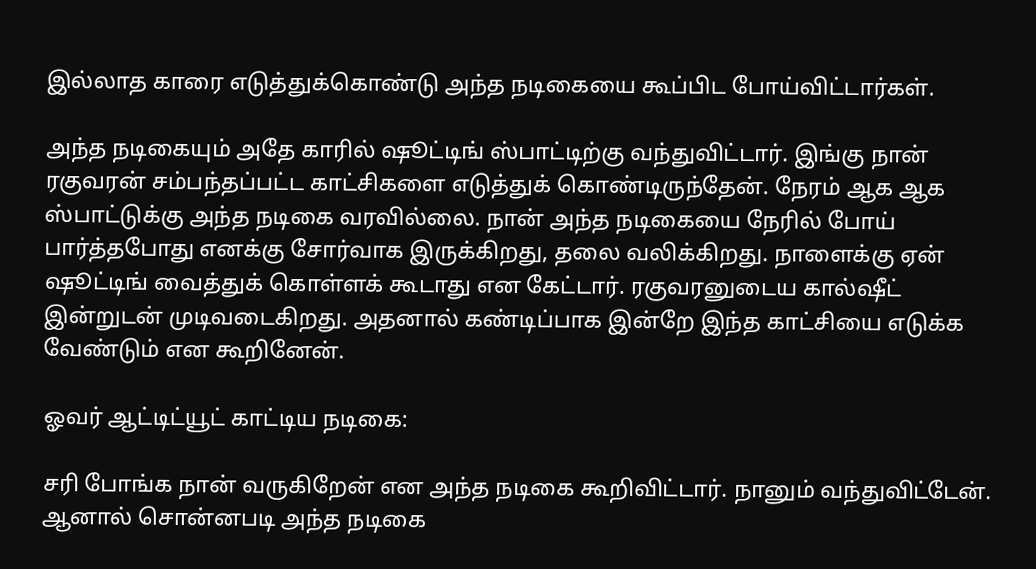இல்லாத காரை எடுத்துக்கொண்டு அந்த நடிகையை கூப்பிட போய்விட்டார்கள்.

அந்த நடிகையும் அதே காரில் ஷூட்டிங் ஸ்பாட்டிற்கு வந்துவிட்டார். இங்கு நான் ரகுவரன் சம்பந்தப்பட்ட காட்சிகளை எடுத்துக் கொண்டிருந்தேன். நேரம் ஆக ஆக ஸ்பாட்டுக்கு அந்த நடிகை வரவில்லை. நான் அந்த நடிகையை நேரில் போய் பார்த்தபோது எனக்கு சோர்வாக இருக்கிறது, தலை வலிக்கிறது. நாளைக்கு ஏன் ஷூட்டிங் வைத்துக் கொள்ளக் கூடாது என கேட்டார். ரகுவரனுடைய கால்ஷீட் இன்றுடன் முடிவடைகிறது. அதனால் கண்டிப்பாக இன்றே இந்த காட்சியை எடுக்க வேண்டும் என கூறினேன்.

ஓவர் ஆட்டிட்யூட் காட்டிய நடிகை:

சரி போங்க நான் வருகிறேன் என அந்த நடிகை கூறிவிட்டார். நானும் வந்துவிட்டேன். ஆனால் சொன்னபடி அந்த நடிகை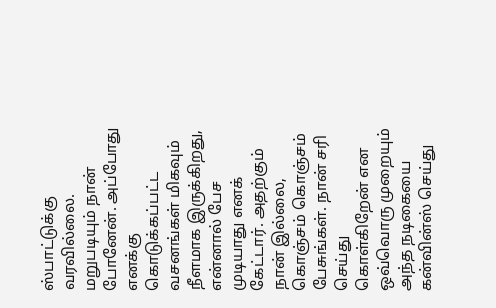ஸ்பாட்டுக்கு வரவில்லை. மறுபடியும் நான் போனேன். அப்போது எனக்கு கொடுக்கப்பட்ட வசனங்கள் மிகவும் நீளமாக இருக்கிறது, என்னால் பேச முடியாது எனக் கேட்டார். அதற்கும் நான் இல்லை, கொஞ்சம் கொஞ்சம் பேசுங்கள். நான் சரி செய்து கொள்கிறேன் என ஒவ்வொரு முறையும் அந்த நடிகையை கன்வின்ஸ் செய்து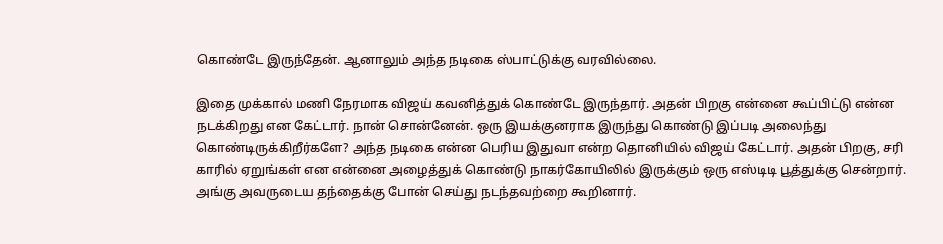கொண்டே இருந்தேன். ஆனாலும் அந்த நடிகை ஸ்பாட்டுக்கு வரவில்லை.

இதை முக்கால் மணி நேரமாக விஜய் கவனித்துக் கொண்டே இருந்தார். அதன் பிறகு என்னை கூப்பிட்டு என்ன நடக்கிறது என கேட்டார். நான் சொன்னேன். ஒரு இயக்குனராக இருந்து கொண்டு இப்படி அலைந்து கொண்டிருக்கிறீர்களே? அந்த நடிகை என்ன பெரிய இதுவா என்ற தொனியில் விஜய் கேட்டார். அதன் பிறகு, சரி காரில் ஏறுங்கள் என என்னை அழைத்துக் கொண்டு நாகர்கோயிலில் இருக்கும் ஒரு எஸ்டிடி பூத்துக்கு சென்றார். அங்கு அவருடைய தந்தைக்கு போன் செய்து நடந்தவற்றை கூறினார்.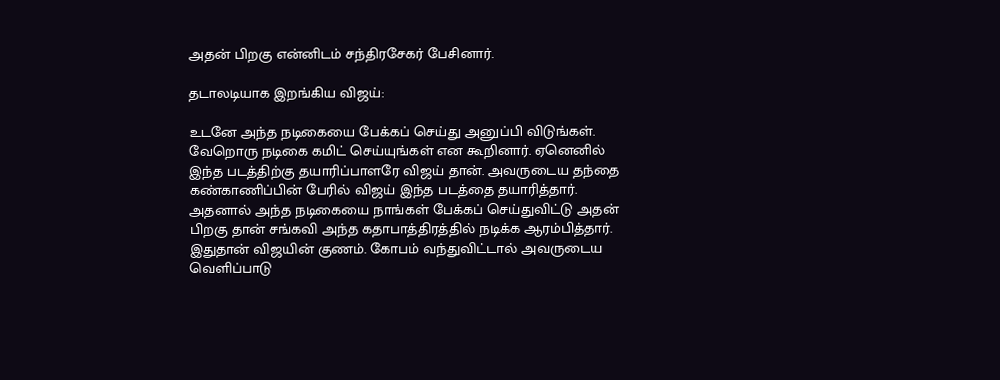அதன் பிறகு என்னிடம் சந்திரசேகர் பேசினார்.

தடாலடியாக இறங்கிய விஜய்:

உடனே அந்த நடிகையை பேக்கப் செய்து அனுப்பி விடுங்கள். வேறொரு நடிகை கமிட் செய்யுங்கள் என கூறினார். ஏனெனில் இந்த படத்திற்கு தயாரிப்பாளரே விஜய் தான். அவருடைய தந்தை கண்காணிப்பின் பேரில் விஜய் இந்த படத்தை தயாரித்தார். அதனால் அந்த நடிகையை நாங்கள் பேக்கப் செய்துவிட்டு அதன் பிறகு தான் சங்கவி அந்த கதாபாத்திரத்தில் நடிக்க ஆரம்பித்தார். இதுதான் விஜயின் குணம். கோபம் வந்துவிட்டால் அவருடைய வெளிப்பாடு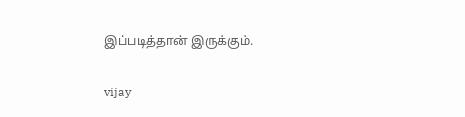இப்படித்தான் இருக்கும்.

vijay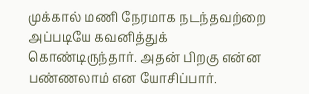முக்கால் மணி நேரமாக நடந்தவற்றை அப்படியே கவனித்துக் கொண்டிருந்தார். அதன் பிறகு என்ன பண்ணலாம் என யோசிப்பார்.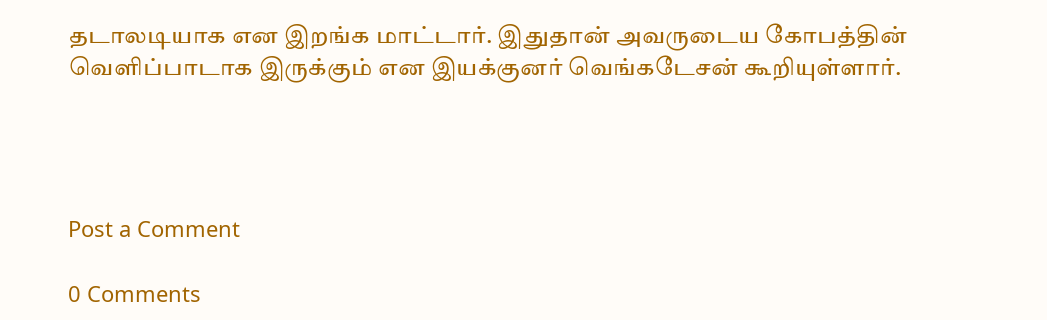தடாலடியாக என இறங்க மாட்டார். இதுதான் அவருடைய கோபத்தின் வெளிப்பாடாக இருக்கும் என இயக்குனர் வெங்கடேசன் கூறியுள்ளார்.




Post a Comment

0 Comments